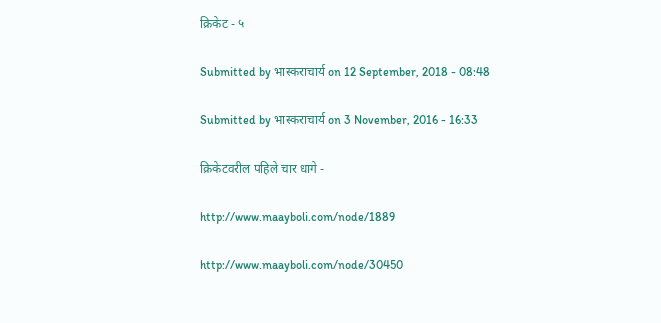क्रिकेट - ५

Submitted by भास्कराचार्य on 12 September, 2018 - 08:48

Submitted by भास्कराचार्य on 3 November, 2016 - 16:33

क्रिकेटवरील पहिले चार धागे -

http://www.maayboli.com/node/1889

http://www.maayboli.com/node/30450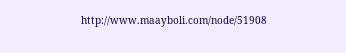http://www.maayboli.com/node/51908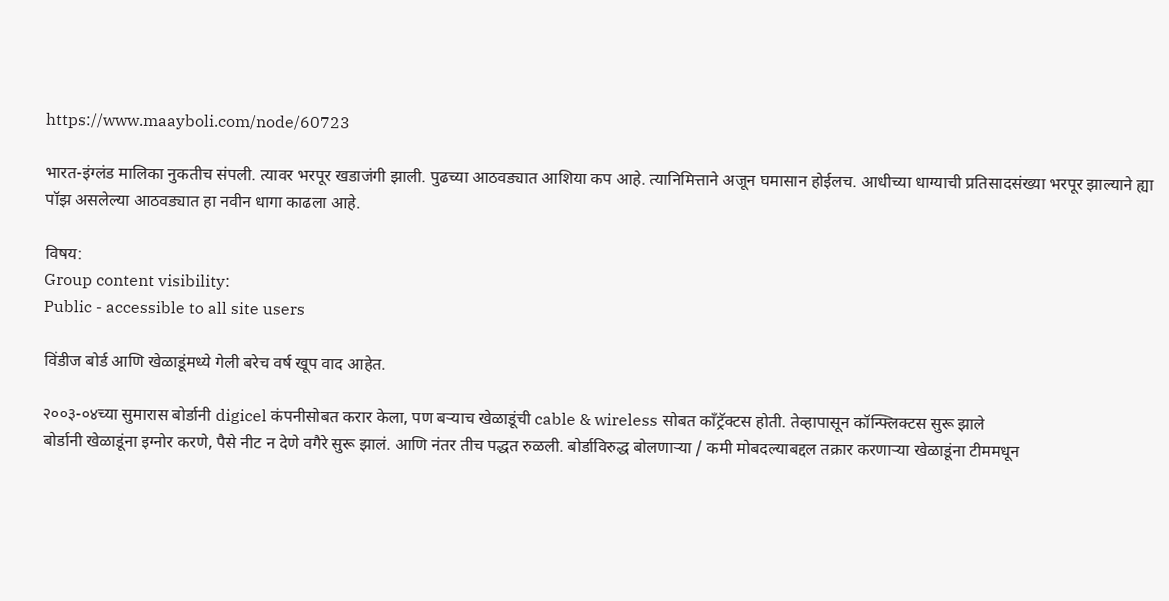https://www.maayboli.com/node/60723

भारत-इंग्लंड मालिका नुकतीच संपली. त्यावर भरपूर खडाजंगी झाली. पुढच्या आठवड्यात आशिया कप आहे. त्यानिमित्ताने अजून घमासान होईलच. आधीच्या धाग्याची प्रतिसादसंख्या भरपूर झाल्याने ह्या पॉझ असलेल्या आठवड्यात हा नवीन धागा काढला आहे.

विषय:
Group content visibility:
Public - accessible to all site users

विंडीज बोर्ड आणि खेळाडूंमध्ये गेली बरेच वर्ष खूप वाद आहेत.

२००३-०४च्या सुमारास बोर्डानी digicel कंपनीसोबत करार केला, पण बऱ्याच खेळाडूंची cable & wireless सोबत काँट्रॅक्टस होती. तेव्हापासून कॉन्फ्लिक्टस सुरू झाले
बोर्डानी खेळाडूंना इग्नोर करणे, पैसे नीट न देणे वगैरे सुरू झालं. आणि नंतर तीच पद्धत रुळली. बोर्डाविरुद्ध बोलणाऱ्या / कमी मोबदल्याबद्दल तक्रार करणाऱ्या खेळाडूंना टीममधून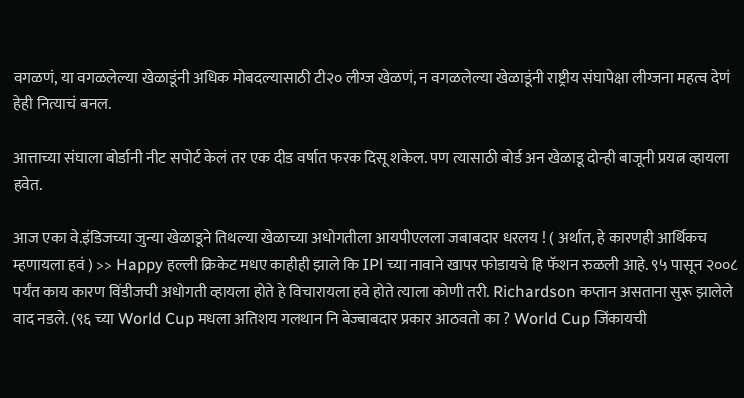वगळणं, या वगळलेल्या खेळाडूंनी अधिक मोबदल्यासाठी टी२० लीग्ज खेळणं, न वगळलेल्या खेळाडूंनी राष्ट्रीय संघापेक्षा लीग्जना महत्व देणं हेही नित्याचं बनल.

आत्ताच्या संघाला बोर्डानी नीट सपोर्ट केलं तर एक दीड वर्षात फरक दिसू शकेल. पण त्यासाठी बोर्ड अन खेळाडू दोन्ही बाजूनी प्रयत्न व्हायला हवेत.

आज एका वे.इंडिजच्या जुन्या खेळाडूने तिथल्या खेळाच्या अधोगतीला आयपीएलला जबाबदार धरलय ! ( अर्थात, हे कारणही आर्थिकच म्हणायला हवं ) >> Happy हल्ली क्रिकेट मधए काहीही झाले कि IPl च्या नावाने खापर फोडायचे हि फॅशन रुळली आहे. ९५ पासून २००८ पर्यंत काय कारण विंडीजची अधोगती व्हायला होते हे विचारायला हवे होते त्याला कोणी तरी. Richardson कप्तान असताना सुरू झालेले वाद नडले. (९६ च्या World Cup मधला अतिशय गलथान नि बेज्बाबदार प्रकार आठवतो का ? World Cup जिंकायची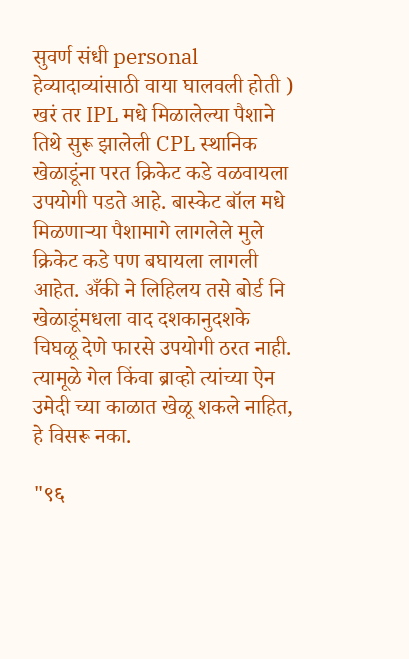सुवर्ण संधी personal हेव्यादाव्यांसाठी वाया घालवली होती ) खरं तर IPL मधे मिळालेल्या पैशाने तिथे सुरू झालेली CPL स्थानिक खेळाडूंना परत क्रिकेट कडे वळवायला उपयोगी पडते आहे. बास्केट बॉल मधे मिळणार्‍या पैशामागे लागलेले मुले क्रिकेट कडे पण बघायला लागली आहेत. अँकी ने लिहिलय तसे बोर्ड नि खेळाडूंमधला वाद दशकानुदशके चिघळू देणे फारसे उपयोगी ठरत नाही. त्यामूळे गेल किंवा ब्राव्हो त्यांच्या ऐन उमेदी च्या काळात खेळू शकले नाहित, हे विसरू नका.

"९६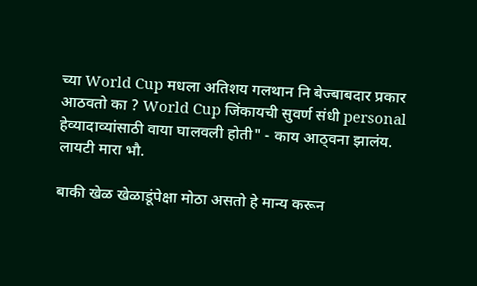च्या World Cup मधला अतिशय गलथान नि बेज्बाबदार प्रकार आठवतो का ? World Cup जिंकायची सुवर्ण संधी personal हेव्यादाव्यांसाठी वाया घालवली होती" - काय आठ्वना झालंय. लायटी मारा भौ.

बाकी खेळ खेळाडूंपेक्षा मोठा असतो हे मान्य करून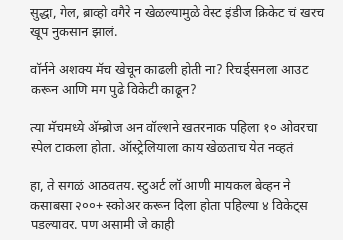सुद्धा, गेल, ब्राव्हो वगैरे न खेळल्यामुळे वेस्ट इंडीज क्रिकेट चं खरच खूप नुकसान झालं.

वॉर्नने अशक्य मॅच खेचून काढली होती ना? रिचर्ड्सनला आउट करून आणि मग पुढे विकेटी काढून?

त्या मॅचमध्ये अ‍ॅम्ब्रोज अन वॉल्शने खतरनाक पहिला १० ओवरचा स्पेल टाकला होता. ऑस्ट्रेलियाला काय खेळताच येत नव्हतं

हा, ते सगळं आठवतय. स्टुअर्ट लॉ आणी मायकल बेव्हन ने कसाबसा २००+ स्कोअर करून दिला होता पहिल्या ४ विकेट्स पडल्यावर. पण असामी जे काही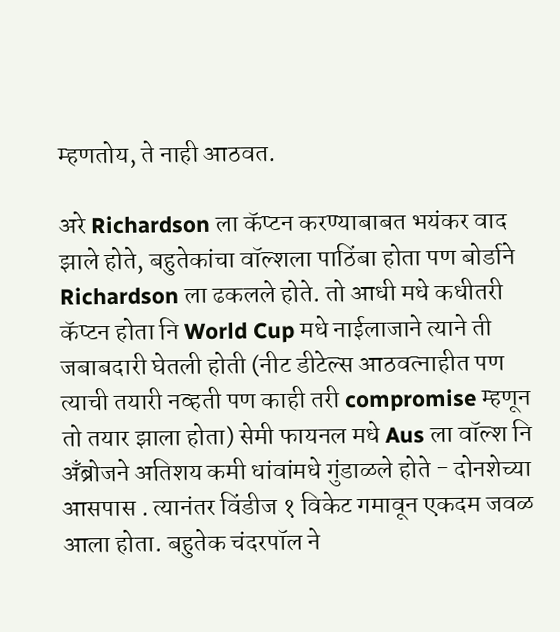म्हणतोय, ते नाही आठवत.

अरे Richardson ला कॅप्टन करण्याबाबत भयंकर वाद झाले होते, बहुतेकांचा वॉल्शला पाठिंबा होता पण बोर्डाने Richardson ला ढकलले होते. तो आधी मधे कधीतरी कॅप्टन होता नि World Cup मधे नाईलाजाने त्याने ती जबाबदारी घेतली होती (नीट डीटेल्स आठवत्नाहीत पण त्याची तयारी नव्हती पण काही तरी compromise म्हणून तो तयार झाला होता) सेमी फायनल मधे Aus ला वॉल्श नि अँब्रोजने अतिशय कमी धांवांमधे गुंडाळले होते - दोनशेच्या आसपास . त्यानंतर विंडीज १ विकेट गमावून एकदम जवळ आला होता. बहुतेक चंदरपॉल ने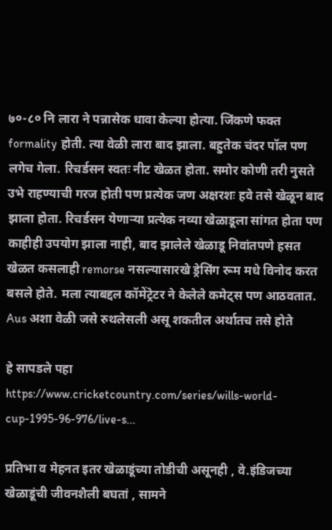७०-८० नि लारा ने पन्नासेक धावा केल्या होत्या. जिंकणे फक्त formality होती. त्या वेळी लारा बाद झाला. बहुतेक चंदर पॉल पण लगेच गेला. रिचर्डसन स्वतः नीट खेळत होता. समोर कोणी तरी नुसते उभे राहण्याची गरज होती पण प्रत्येक जण अक्षरशः हवे तसे खेळून बाद झाला होता. रिचर्डसन येणार्‍या प्रत्येक नव्या खेळाडूला सांगत होता पण काहीही उपयोग झाला नाही, बाद झालेले खेळाडू निवांतपणे हसत खेळत कसलाही remorse नसल्यासारखे ड्रेसिंग रूम मधे विनोद करत बसले होते. मला त्याबद्दल कॉमेंट्रेटर ने केलेले कमेट्स पण आठवतात. Aus अशा वेळी जसे रुथलेसली असू शकतील अर्थातच तसे होते

हे सापडले पहा
https://www.cricketcountry.com/series/wills-world-cup-1995-96-976/live-s...

प्रतिभा व मेहनत इतर खेळाडूंच्या तोडीची असूनही , वे.इंडिजच्या खेळाडूंची जीवनशैली बघतां , सामने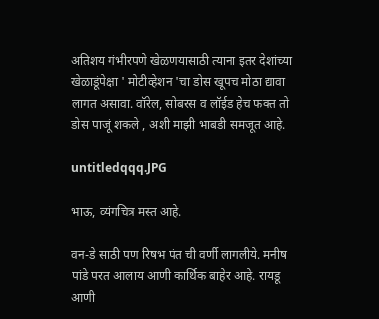अतिशय गंभीरपणे खेळणयासाठी त्याना इतर देशांच्या खेळाडूंपेक्षा ' मोटीव्हेशन 'चा डोस खूपच मोठा द्यावा लागत असावा. वॉरेल, सोबरस व लॉईड हेच फक्त तो डोस पाजूं शकले , अशी माझी भाबडी समजूत आहे.

untitledqqq.JPG

भाऊ, व्यंगचित्र मस्त आहे.

वन-डे साठी पण रिषभ पंत ची वर्णी लागलीये. मनीष पांडे परत आलाय आणी कार्थिक बाहेर आहे. रायडू आणी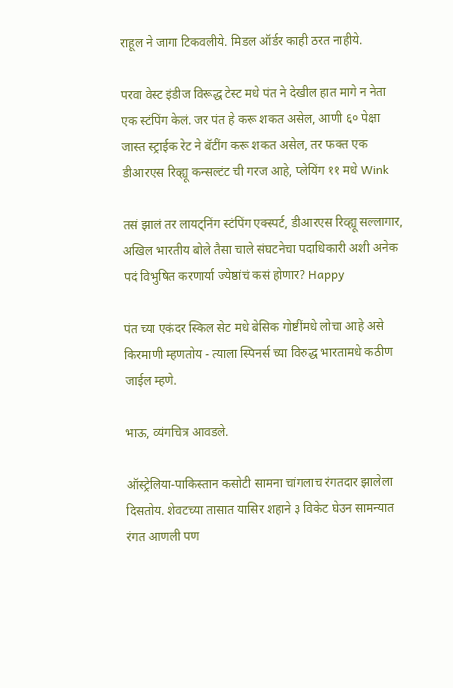राहूल ने जागा टिकवलीये. मिडल ऑर्डर काही ठरत नाहीये.

परवा वेस्ट इंडीज विरूद्ध टेस्ट मधे पंत ने देखील हात मागे न नेता एक स्टंपिंग केलं. जर पंत हे करू शकत असेल, आणी ६० पेक्षा जास्त स्ट्राईक रेट ने बॅटींग करू शकत असेल, तर फक्त एक डीआरएस रिव्ह्यू कन्सल्टंट ची गरज आहे, प्लेयिंग ११ मधे Wink

तसं झालं तर लायट्निंग स्टंपिंग एक्स्पर्ट, डीआरएस रिव्ह्यू सल्लागार, अखिल भारतीय बोले तैसा चाले संघटनेचा पदाधिकारी अशी अनेक पदं विभुषित करणार्या ज्येष्ठांचं कसं होणार? Happy

पंत च्या एकंदर स्किल सेट मधे बेसिक गोष्टींमधे लोचा आहे असे किरमाणी म्हणतोय - त्याला स्पिनर्स च्या विरुद्ध भारतामधे कठीण जाईल म्हणे.

भाऊ, व्यंगचित्र आवडले.

ऑस्ट्रेलिया-पाकिस्तान कसोटी सामना चांगलाच रंगतदार झालेला दिसतोय. शेवटच्या तासात यासिर शहाने ३ विकेट घेउन सामन्यात रंगत आणली पण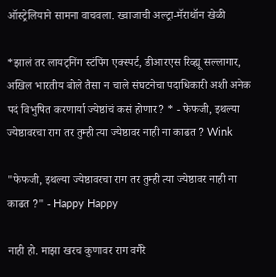ऑस्ट्रेलियाने सामना वाचवला. ख्वाजाची अल्ट्रा-मॅराथॉन खेळी

*झालं तर लायट्निंग स्टंपिंग एक्स्पर्ट, डीआरएस रिव्ह्यू सल्लागार, अखिल भारतीय बोले तैसा न चाले संघटनेचा पदाधिकारी अशी अनेक पदं विभुषित करणार्या ज्येष्ठांचं कसं होणार? * - फेफजी, इथल्या ज्येष्ठावरचा राग तर तुम्ही त्या ज्येष्ठावर नाही ना काढत ? Wink

"फेफजी, इथल्या ज्येष्ठावरचा राग तर तुम्ही त्या ज्येष्ठावर नाही ना काढत ?" - Happy Happy

नाही हो. माझा खरच कुणावर राग वगैरे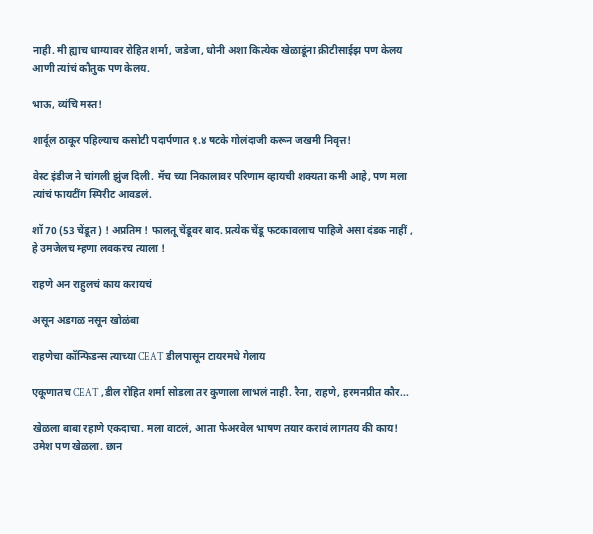नाही. मी ह्याच धाग्यावर रोहित शर्मा, जडेजा, धोनी अशा कित्येक खेळाडूंना क्रीटीसाईझ पण केलय आणी त्यांचं कौतुक पण केलय.

भाऊ, व्यंचि मस्त!

शार्दूल ठाकूर पहिल्याच कसोटी पदार्पणात १.४ षटके गोलंदाजी करून जखमी निवृत्त!

वेस्ट इंडीज ने चांगली झुंज दिली. मॅच च्या निकालावर परिणाम व्हायची शक्यता कमी आहे, पण मला त्यांचं फायटींग स्पिरीट आवडलं.

शॉ 70 (53 चेंडूत ) ! अप्रतिम ! फालतू चेंडूवर बाद. प्रत्येक चेंडू फटकावलाच पाहिजे असा दंडक नाहीं , हे उमजेलच म्हणा लवकरच त्याला !

राहणे अन राहुलचं काय करायचं

असून अडगळ नसून खोळंबा

राहणेचा कॉन्फिडन्स त्याच्या CEAT डीलपासून टायरमधे गेलाय

एकूणातच CEAT ,डील रोहित शर्मा सोडला तर कुणाला लाभलं नाही. रैना, राहणे, हरमनप्रीत कौर...

खेळला बाबा रहाणे एकदाचा. मला वाटलं, आता फेअरवेल भाषण तयार करावं लागतय की काय! उमेश पण खेळला. छान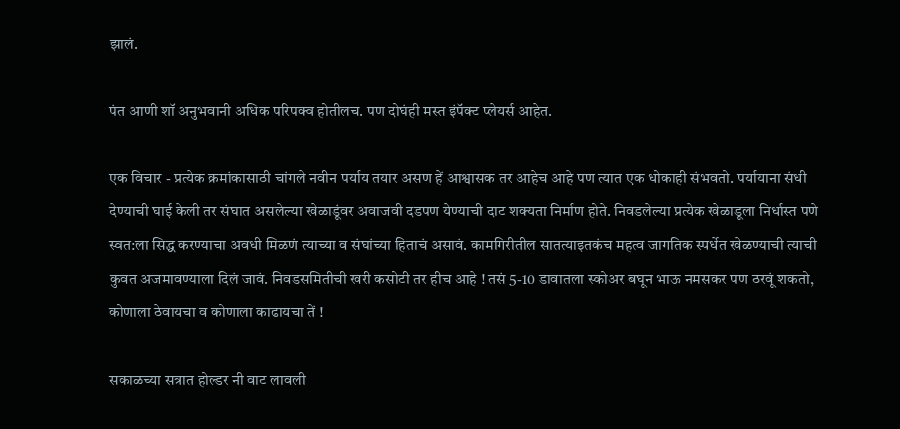झालं.

पंत आणी शॉ अनुभवानी अधिक परिपक्व होतीलच. पण दोघंही मस्त इंपॅक्ट प्लेयर्स आहेत.

एक विचार - प्रत्येक क्रमांकासाठी चांगले नवीन पर्याय तयार असण हें आश्वासक तर आहेच आहे पण त्यात एक धोकाही संभवतो. पर्यायाना संधी देण्याची घाई केली तर संघात असलेल्या खेळाडूंवर अवाजवी दडपण येण्याची दाट शक्यता निर्माण होते. निवडलेल्या प्रत्येक खेळाडूला निर्धास्त पणे स्वत:ला सिद्ध करण्याचा अवधी मिळणं त्याच्या व संघांच्या हिताचं असावं. कामगिरीतील सातत्याइतकंच महत्व जागतिक स्पर्धेत खेळण्याची त्याची कुवत अजमावण्याला दिलं जावं. निवडसमितीची खरी कसोटी तर हीच आहे ! तसं 5-10 डावातला स्कोअर बघून भाऊ नमसकर पण ठरवूं शकतो, कोणाला ठेवायचा व कोणाला काढायचा तें !

सकाळच्या सत्रात होल्डर नी वाट लावली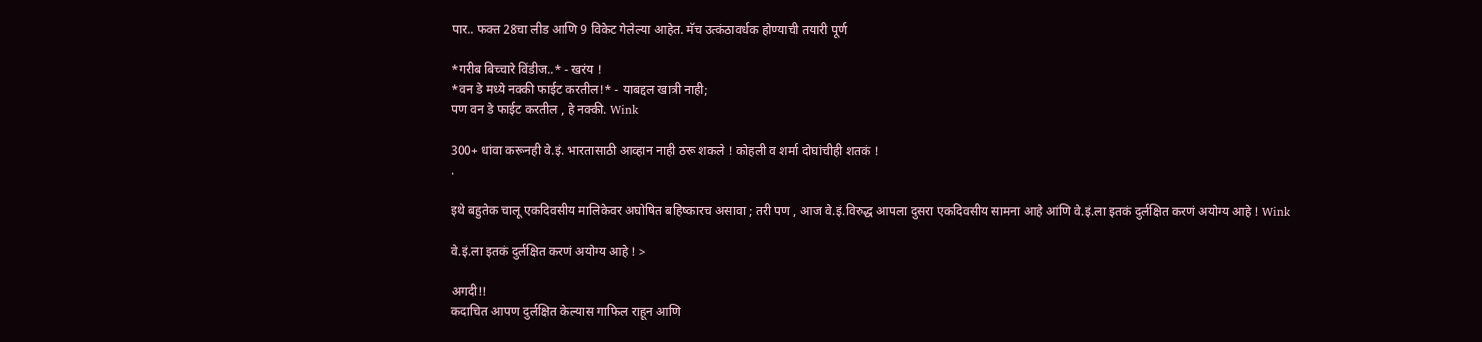पार.. फक्त 28चा लीड आणि 9 विकेट गेलेल्या आहेत. मॅच उत्कंठावर्धक होण्याची तयारी पूर्ण

*गरीब बिच्चारे विंडीज..* - खरंय !
*वन डे मध्ये नक्की फाईट करतील!* - याबद्दल खात्री नाही;
पण वन डे फाईट करतील , हे नक्की. Wink

300+ धांवा करूनही वे.इं. भारतासाठी आव्हान नाही ठरू शकले ! कोहली व शर्मा दोघांचीही शतकं !
.

इथे बहुतेक चालू एकदिवसीय मालिकेवर अघोषित बहिष्कारच असावा ; तरी पण , आज वे.इं.विरुद्ध आपला दुसरा एकदिवसीय सामना आहे आंणि वे.इं.ला इतकं दुर्लक्षित करणं अयोग्य आहे ! Wink

वे.इं.ला इतकं दुर्लक्षित करणं अयोग्य आहे ! >

अगदी!!
कदाचित आपण दुर्लक्षित केल्यास गाफिल राहून आणि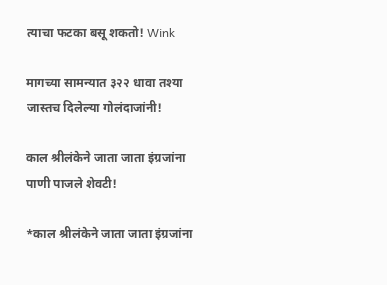त्याचा फटका बसू शकतो! Wink

मागच्या सामन्यात ३२२ धावा तश्या जास्तच दिलेल्या गोलंदाजांनी!

काल श्रीलंकेने जाता जाता इंग्रजांना पाणी पाजले शेवटी!

*काल श्रीलंकेने जाता जाता इंग्रजांना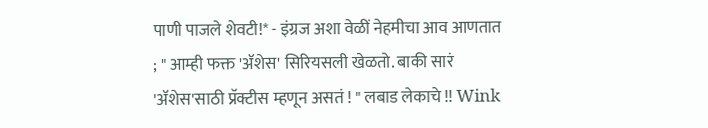पाणी पाजले शेवटी!* - इंग्रज अशा वेळीं नेहमीचा आव आणतात ; " आम्ही फक्त 'ॲशेस' सिरियसली खेळतो. बाकी सारं 'ॲशेस'साठी प्रॅक्टीस म्हणून असतं ! " लबाड लेकाचे !! Wink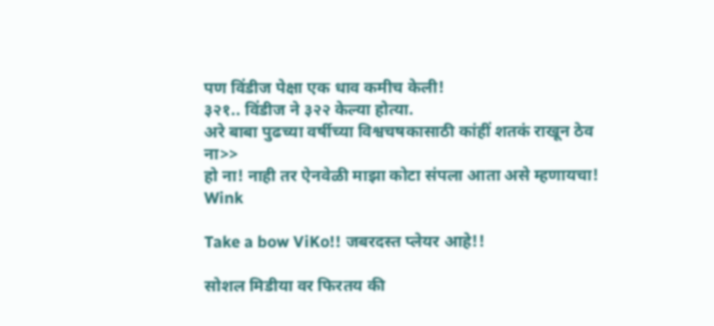पण विंडीज पेक्षा एक धाव कमीच केली!
३२१.. विंडीज ने ३२२ केल्या होत्या.
अरे बाबा पुढच्या वर्षीच्या विश्वचषकासाठी कांहीं शतकं राखून ठेव ना>>
हो ना! नाही तर ऐनवेळी माझा कोटा संपला आता असे म्हणायचा! Wink

Take a bow ViKo!! जबरदस्त प्लेयर आहे!!

सोशल मिडीया वर फिरतय की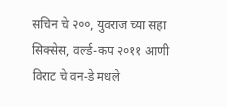सचिन चे २००, युवराज च्या सहा सिक्सेस, वर्ल्ड-कप २०११ आणी विराट चे वन-डे मधले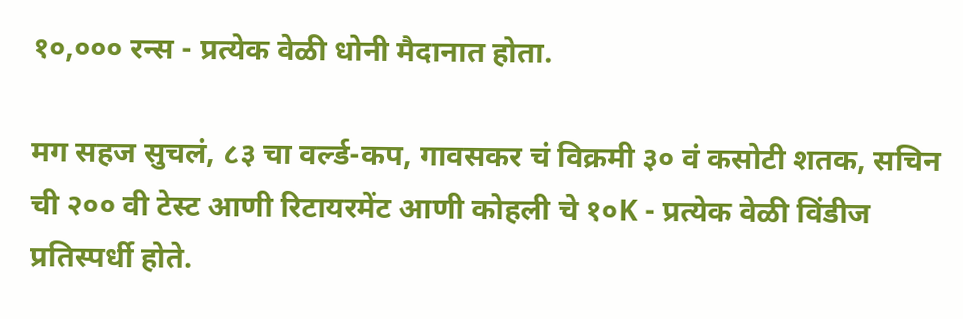१०,००० रन्स - प्रत्येक वेळी धोनी मैदानात होता.

मग सहज सुचलं, ८३ चा वर्ल्ड-कप, गावसकर चं विक्रमी ३० वं कसोटी शतक, सचिन ची २०० वी टेस्ट आणी रिटायरमेंट आणी कोहली चे १०K - प्रत्येक वेळी विंडीज प्रतिस्पर्धी होते.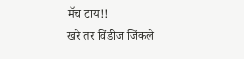मॅच टाय!!
खरे तर विंडीज जिंकले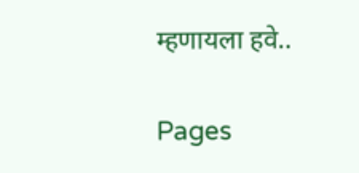म्हणायला हवे..

Pages